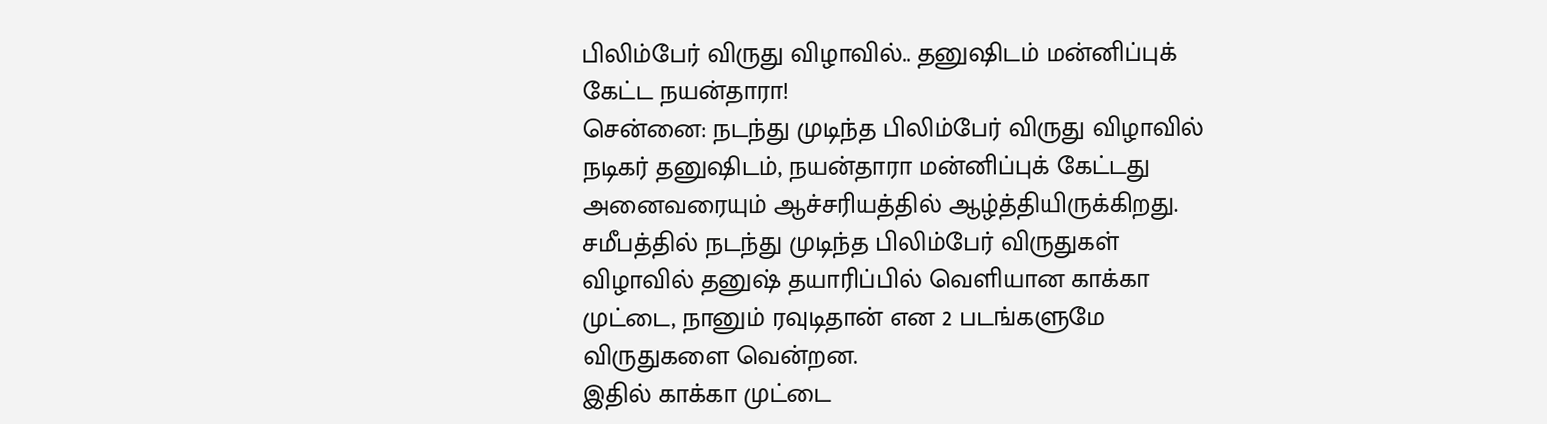பிலிம்பேர் விருது விழாவில்.. தனுஷிடம் மன்னிப்புக் கேட்ட நயன்தாரா!
சென்னை: நடந்து முடிந்த பிலிம்பேர் விருது விழாவில் நடிகர் தனுஷிடம், நயன்தாரா மன்னிப்புக் கேட்டது அனைவரையும் ஆச்சரியத்தில் ஆழ்த்தியிருக்கிறது.
சமீபத்தில் நடந்து முடிந்த பிலிம்பேர் விருதுகள் விழாவில் தனுஷ் தயாரிப்பில் வெளியான காக்கா முட்டை, நானும் ரவுடிதான் என 2 படங்களுமே விருதுகளை வென்றன.
இதில் காக்கா முட்டை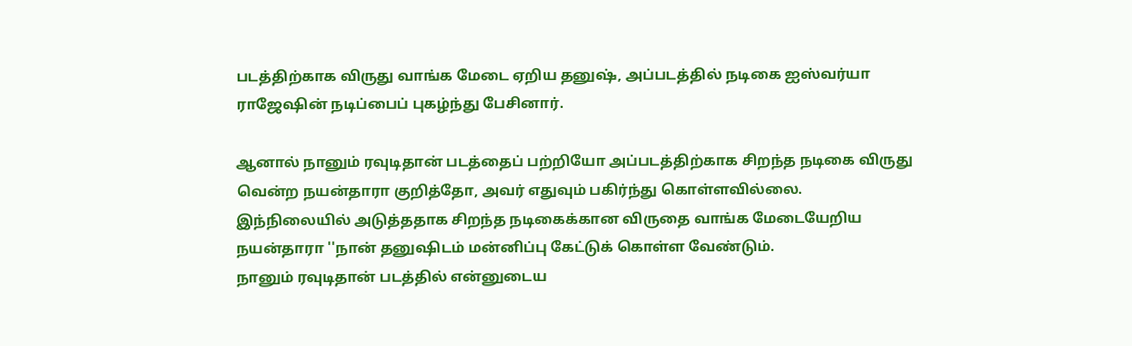படத்திற்காக விருது வாங்க மேடை ஏறிய தனுஷ், அப்படத்தில் நடிகை ஐஸ்வர்யா ராஜேஷின் நடிப்பைப் புகழ்ந்து பேசினார்.

ஆனால் நானும் ரவுடிதான் படத்தைப் பற்றியோ அப்படத்திற்காக சிறந்த நடிகை விருது வென்ற நயன்தாரா குறித்தோ, அவர் எதுவும் பகிர்ந்து கொள்ளவில்லை.
இந்நிலையில் அடுத்ததாக சிறந்த நடிகைக்கான விருதை வாங்க மேடையேறிய நயன்தாரா ''நான் தனுஷிடம் மன்னிப்பு கேட்டுக் கொள்ள வேண்டும்.
நானும் ரவுடிதான் படத்தில் என்னுடைய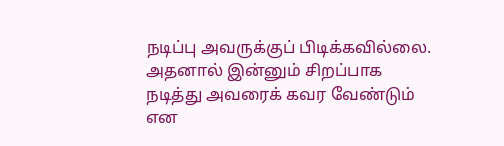நடிப்பு அவருக்குப் பிடிக்கவில்லை. அதனால் இன்னும் சிறப்பாக நடித்து அவரைக் கவர வேண்டும் என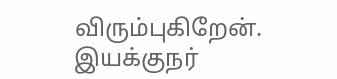விரும்புகிறேன்.
இயக்குநர்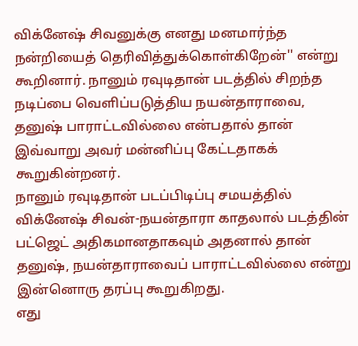விக்னேஷ் சிவனுக்கு எனது மனமார்ந்த நன்றியைத் தெரிவித்துக்கொள்கிறேன்'' என்று கூறினார். நானும் ரவுடிதான் படத்தில் சிறந்த நடிப்பை வெளிப்படுத்திய நயன்தாராவை, தனுஷ் பாராட்டவில்லை என்பதால் தான் இவ்வாறு அவர் மன்னிப்பு கேட்டதாகக் கூறுகின்றனர்.
நானும் ரவுடிதான் படப்பிடிப்பு சமயத்தில் விக்னேஷ் சிவன்-நயன்தாரா காதலால் படத்தின் பட்ஜெட் அதிகமானதாகவும் அதனால் தான் தனுஷ், நயன்தாராவைப் பாராட்டவில்லை என்று இன்னொரு தரப்பு கூறுகிறது.
எது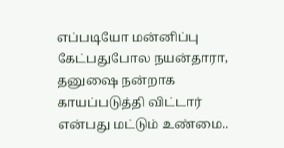எப்படியோ மன்னிப்பு கேட்பதுபோல நயன்தாரா, தனுஷை நன்றாக காயப்படுத்தி விட்டார் என்பது மட்டும் உண்மை..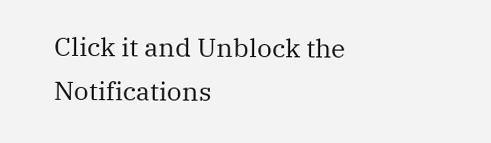Click it and Unblock the Notifications